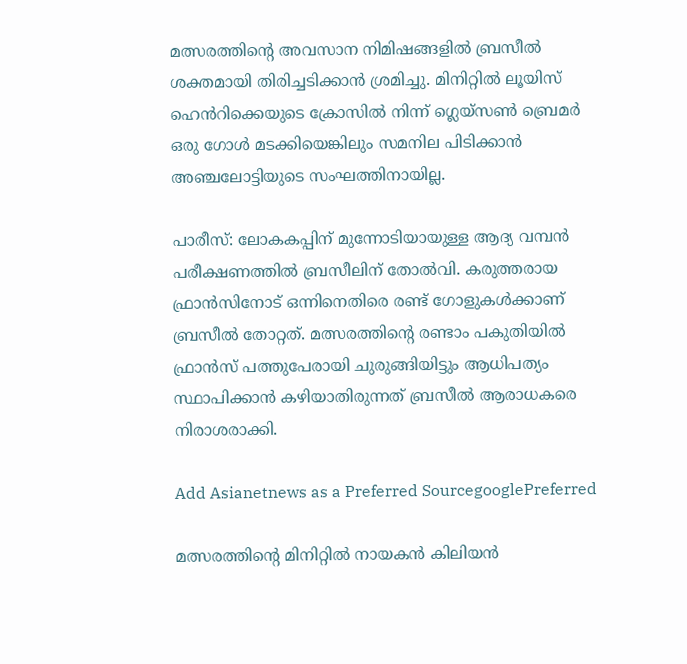മത്സരത്തിന്‍റെ അവസാന നിമിഷങ്ങളിൽ ബ്രസീൽ ശക്തമായി തിരിച്ചടിക്കാൻ ശ്രമിച്ചു. മിനിറ്റിൽ ലൂയിസ് ഹെൻറിക്കെയുടെ ക്രോസിൽ നിന്ന് ഗ്ലെയ്സൺ ബ്രെമർ ഒരു ഗോൾ മടക്കിയെങ്കിലും സമനില പിടിക്കാൻ അഞ്ചലോട്ടിയുടെ സംഘത്തിനായില്ല.

പാരീസ്: ലോകകപ്പിന് മുന്നോടിയായുള്ള ആദ്യ വമ്പൻ പരീക്ഷണത്തിൽ ബ്രസീലിന് തോൽവി. കരുത്തരായ ഫ്രാൻസിനോട് ഒന്നിനെതിരെ രണ്ട് ഗോളുകൾക്കാണ് ബ്രസീല്‍ തോറ്റത്. മത്സരത്തിന്‍റെ രണ്ടാം പകുതിയിൽ ഫ്രാൻസ് പത്തുപേരായി ചുരുങ്ങിയിട്ടും ആധിപത്യം സ്ഥാപിക്കാൻ കഴിയാതിരുന്നത് ബ്രസീൽ ആരാധകരെ നിരാശരാക്കി.

Add Asianetnews as a Preferred SourcegooglePreferred

മത്സരത്തിന്‍റെ മിനിറ്റിൽ നായകൻ കിലിയൻ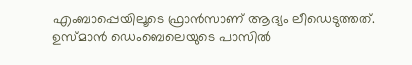എംബാപ്പെയിലൂടെ ഫ്രാൻസാണ് ആദ്യം ലീഡെടുത്തത്. ഉസ്മാൻ ഡെംബെലെയുടെ പാസിൽ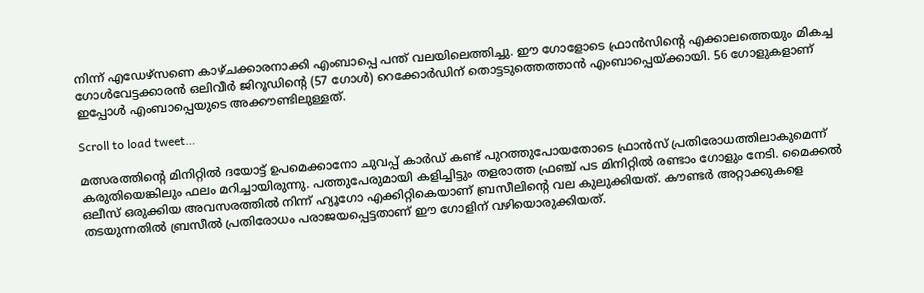നിന്ന് എഡേഴ്സണെ കാഴ്ചക്കാരനാക്കി എംബാപ്പെ പന്ത് വലയിലെത്തിച്ചു. ഈ ഗോളോടെ ഫ്രാൻസിന്‍റെ എക്കാലത്തെയും മികച്ച ഗോൾവേട്ടക്കാരൻ ഒലിവീർ ജിറൂഡിന്റെ (57 ഗോൾ) റെക്കോർഡിന് തൊട്ടടുത്തെത്താൻ എംബാപ്പെയ്ക്കായി. 56 ഗോളുകളാണ് ഇപ്പോൾ എംബാപ്പെയുടെ അക്കൗണ്ടിലുള്ളത്.

Scroll to load tweet…

മത്സരത്തിന്റെ മിനിറ്റിൽ ദയോട്ട് ഉപമെക്കാനോ ചുവപ്പ് കാർഡ് കണ്ട് പുറത്തുപോയതോടെ ഫ്രാൻസ് പ്രതിരോധത്തിലാകുമെന്ന് കരുതിയെങ്കിലും ഫലം മറിച്ചായിരുന്നു. പത്തുപേരുമായി കളിച്ചിട്ടും തളരാത്ത ഫ്രഞ്ച് പട മിനിറ്റിൽ രണ്ടാം ഗോളും നേടി. മൈക്കൽ ഒലീസ് ഒരുക്കിയ അവസരത്തിൽ നിന്ന് ഹ്യൂഗോ എക്കിറ്റികെയാണ് ബ്രസീലിന്റെ വല കുലുക്കിയത്. കൗണ്ടർ അറ്റാക്കുകളെ തടയുന്നതിൽ ബ്രസീൽ പ്രതിരോധം പരാജയപ്പെട്ടതാണ് ഈ ഗോളിന് വഴിയൊരുക്കിയത്.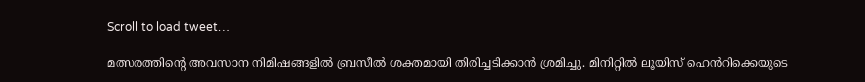Scroll to load tweet…

മത്സരത്തിന്‍റെ അവസാന നിമിഷങ്ങളിൽ ബ്രസീൽ ശക്തമായി തിരിച്ചടിക്കാൻ ശ്രമിച്ചു. മിനിറ്റിൽ ലൂയിസ് ഹെൻറിക്കെയുടെ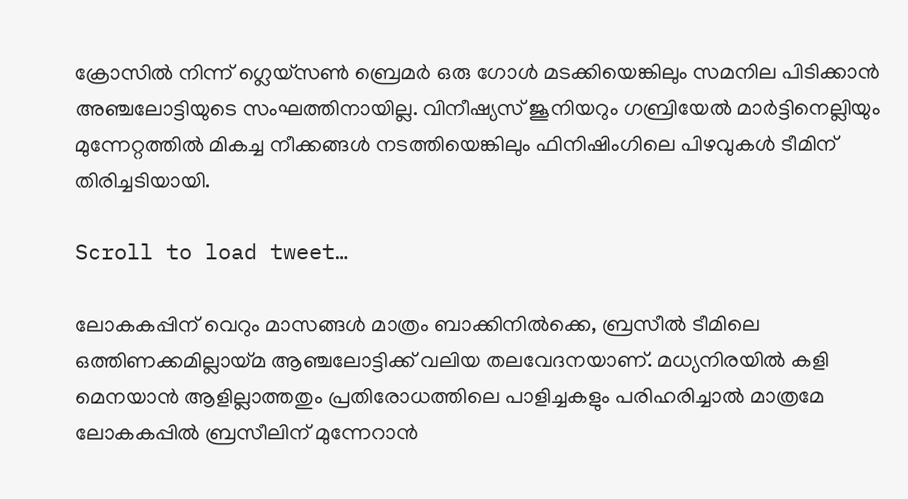ക്രോസിൽ നിന്ന് ഗ്ലെയ്സൺ ബ്രെമർ ഒരു ഗോൾ മടക്കിയെങ്കിലും സമനില പിടിക്കാൻ അഞ്ചലോട്ടിയുടെ സംഘത്തിനായില്ല. വിനീഷ്യസ് ജൂനിയറും ഗബ്രിയേൽ മാർട്ടിനെല്ലിയും മുന്നേറ്റത്തിൽ മികച്ച നീക്കങ്ങൾ നടത്തിയെങ്കിലും ഫിനിഷിംഗിലെ പിഴവുകൾ ടീമിന് തിരിച്ചടിയായി.

Scroll to load tweet…

ലോകകപ്പിന് വെറും മാസങ്ങൾ മാത്രം ബാക്കിനിൽക്കെ, ബ്രസീൽ ടീമിലെ ഒത്തിണക്കമില്ലായ്മ ആ‌ഞ്ചലോട്ടിക്ക് വലിയ തലവേദനയാണ്. മധ്യനിരയിൽ കളി മെനയാൻ ആളില്ലാത്തതും പ്രതിരോധത്തിലെ പാളിച്ചകളും പരിഹരിച്ചാൽ മാത്രമേ ലോകകപ്പിൽ ബ്രസീലിന് മുന്നേറാൻ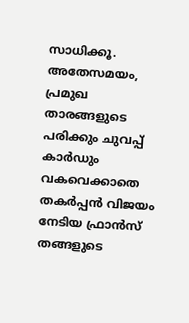സാധിക്കൂ. അതേസമയം, പ്രമുഖ താരങ്ങളുടെ പരിക്കും ചുവപ്പ് കാർഡും വകവെക്കാതെ തകർപ്പൻ വിജയം നേടിയ ഫ്രാൻസ് തങ്ങളുടെ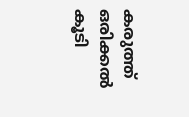കരുത്ത് ഒരിക്കൽ കൂടി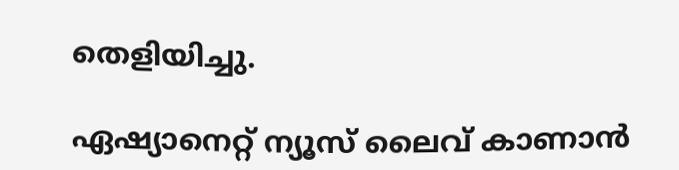തെളിയിച്ചു.

ഏഷ്യാനെറ്റ് ന്യൂസ് ലൈവ് കാണാന്‍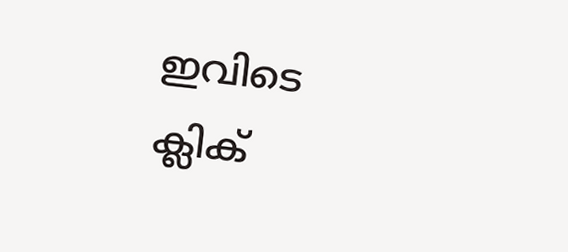ഇവിടെ ക്ലിക്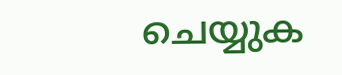ചെയ്യുക